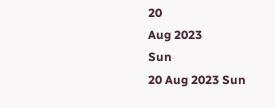20
Aug 2023
Sun
20 Aug 2023 Sun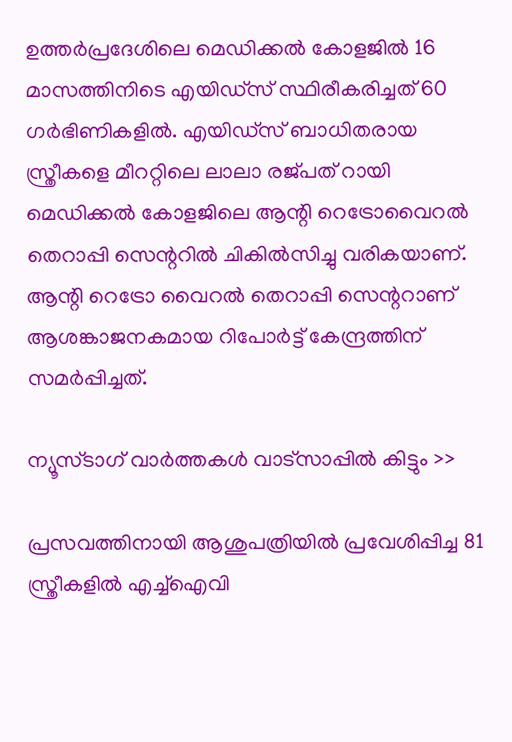ഉത്തര്‍പ്രദേശിലെ മെഡിക്കല്‍ കോളജില്‍ 16 മാസത്തിനിടെ എയിഡ്‌സ് സ്ഥിരീകരിച്ചത് 60 ഗര്‍ഭിണികളില്‍. എയിഡ്‌സ് ബാധിതരായ സ്ത്രീകളെ മീററ്റിലെ ലാലാ രജ്പത് റായി മെഡിക്കല്‍ കോളജിലെ ആന്റി റെട്രോവൈറല്‍ തെറാപ്പി സെന്ററില്‍ ചികില്‍സിച്ചു വരികയാണ്. ആന്റി റെട്രോ വൈറല്‍ തെറാപ്പി സെന്ററാണ് ആശങ്കാജനകമായ റിപോര്‍ട്ട് കേന്ദ്രത്തിന് സമര്‍പ്പിച്ചത്.

ന്യൂസ്ടാഗ് വാര്‍ത്തകള്‍ വാട്‌സാപ്പില്‍ കിട്ടും >>

പ്രസവത്തിനായി ആശുപത്രിയില്‍ പ്രവേശിപ്പിച്ച 81 സ്ത്രീകളില്‍ എച്ച്‌ഐവി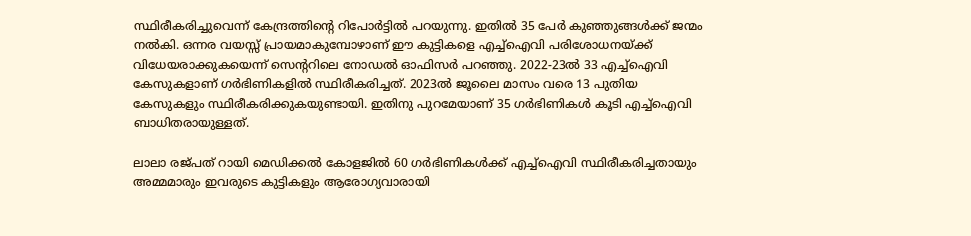സ്ഥിരീകരിച്ചുവെന്ന് കേന്ദ്രത്തിന്റെ റിപോര്‍ട്ടില്‍ പറയുന്നു. ഇതില്‍ 35 പേര്‍ കുഞ്ഞുങ്ങള്‍ക്ക് ജന്മം നല്‍കി. ഒന്നര വയസ്സ് പ്രായമാകുമ്പോഴാണ് ഈ കുട്ടികളെ എച്ച്‌ഐവി പരിശോധനയ്ക്ക് വിധേയരാക്കുകയെന്ന് സെന്ററിലെ നോഡല്‍ ഓഫിസര്‍ പറഞ്ഞു. 2022-23ല്‍ 33 എച്ച്‌ഐവി കേസുകളാണ് ഗര്‍ഭിണികളില്‍ സ്ഥിരീകരിച്ചത്. 2023ല്‍ ജൂലൈ മാസം വരെ 13 പുതിയ കേസുകളും സ്ഥിരീകരിക്കുകയുണ്ടായി. ഇതിനു പുറമേയാണ് 35 ഗര്‍ഭിണികള്‍ കൂടി എച്ച്‌ഐവി ബാധിതരായുള്ളത്.

ലാലാ രജ്പത് റായി മെഡിക്കല്‍ കോളജില്‍ 60 ഗര്‍ഭിണികള്‍ക്ക് എച്ച്‌ഐവി സ്ഥിരീകരിച്ചതായും അമ്മമാരും ഇവരുടെ കുട്ടികളും ആരോഗ്യവാരായി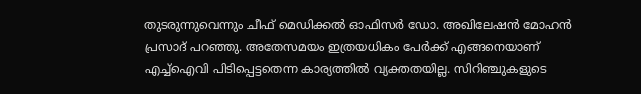തുടരുന്നുവെന്നും ചീഫ് മെഡിക്കല്‍ ഓഫിസര്‍ ഡോ. അഖിലേഷന്‍ മോഹന്‍ പ്രസാദ് പറഞ്ഞു. അതേസമയം ഇത്രയധികം പേര്‍ക്ക് എങ്ങനെയാണ് എച്ച്‌ഐവി പിടിപ്പെട്ടതെന്ന കാര്യത്തില്‍ വ്യക്തതയില്ല. സിറിഞ്ചുകളുടെ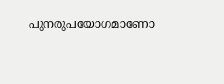പുനരുപയോഗമാണോ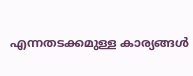എന്നതടക്കമുള്ള കാര്യങ്ങള്‍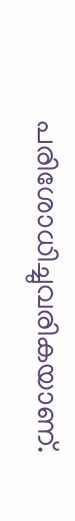പരിശോധിച്ചുവരികയാണ്.